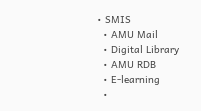• SMIS
  • AMU Mail
  • Digital Library
  • AMU RDB
  • E-learning
  •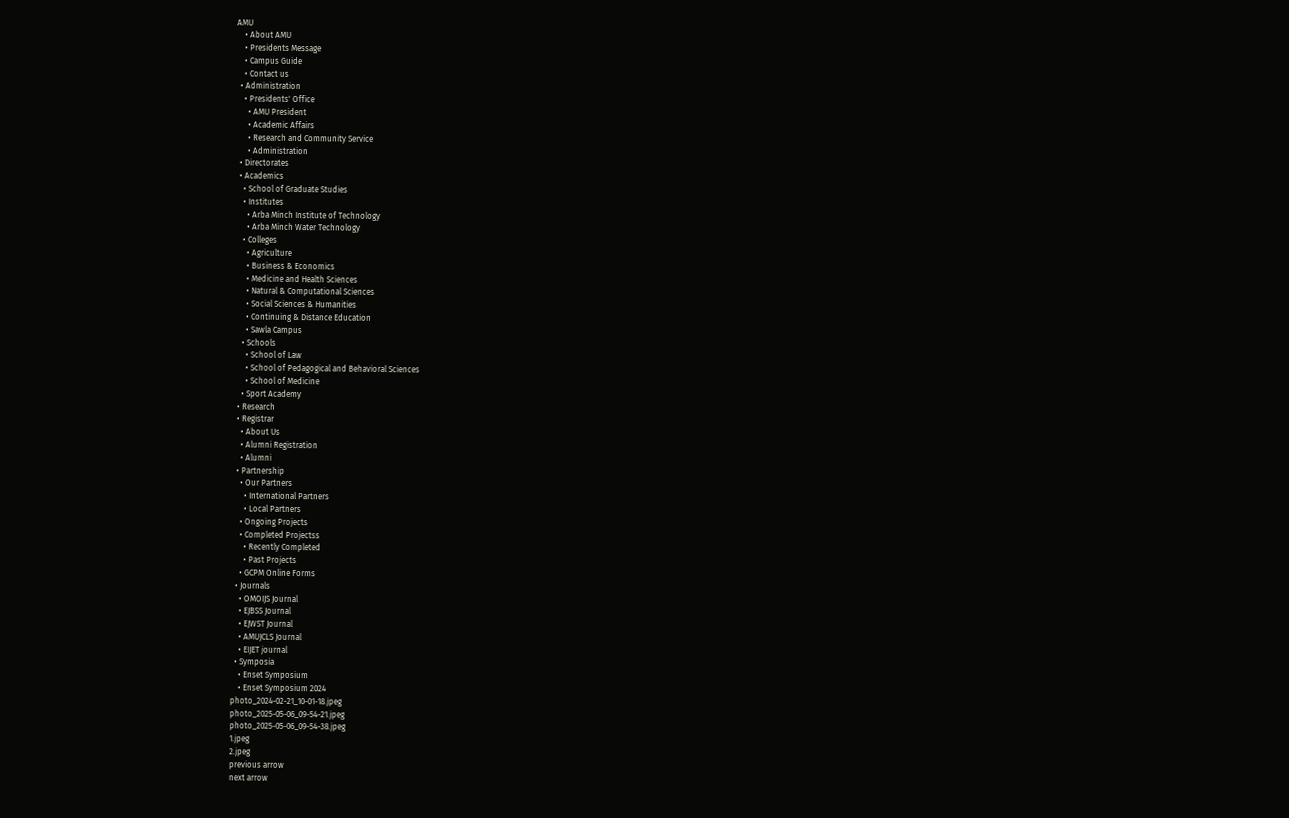AMU
    • About AMU
    • Presidents Message
    • Campus Guide
    • Contact us
  • Administration
    • Presidents' Office
      • AMU President
      • Academic Affairs
      • Research and Community Service
      • Administration
  • Directorates
  • Academics
    • School of Graduate Studies
    • Institutes
      • Arba Minch Institute of Technology
      • Arba Minch Water Technology
    • Colleges
      • Agriculture
      • Business & Economics
      • Medicine and Health Sciences
      • Natural & Computational Sciences
      • Social Sciences & Humanities
      • Continuing & Distance Education
      • Sawla Campus
    • Schools
      • School of Law
      • School of Pedagogical and Behavioral Sciences
      • School of Medicine
    • Sport Academy
  • Research
  • Registrar
    • About Us
    • Alumni Registration
    • Alumni
  • Partnership
    • Our Partners
      • International Partners
      • Local Partners
    • Ongoing Projects
    • Completed Projectss
      • Recently Completed
      • Past Projects
    • GCPM Online Forms
  • Journals
    • OMOIJS Journal
    • EJBSS Journal
    • EJWST Journal
    • AMUJCLS Journal
    • EIJET journal
  • Symposia
    • Enset Symposium
    • Enset Symposium 2024
photo_2024-02-21_10-01-18.jpeg
photo_2025-05-06_09-54-21.jpeg
photo_2025-05-06_09-54-38.jpeg
1.jpeg
2.jpeg
previous arrow
next arrow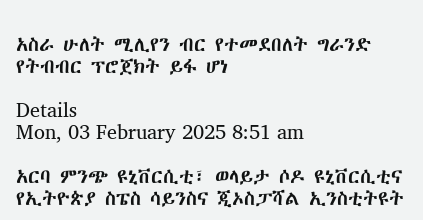አስራ ሁለት ሚሊየን ብር የተመደበለት ግራንድ የትብብር ፕሮጀክት ይፋ ሆነ

Details
Mon, 03 February 2025 8:51 am

አርባ ምንጭ ዩኒቨርሲቲ፣ ወላይታ ሶዶ ዩኒቨርሲቲና የኢትዮጵያ ስፔስ ሳይንስና ጂኦስፓሻል ኢንስቲትዩት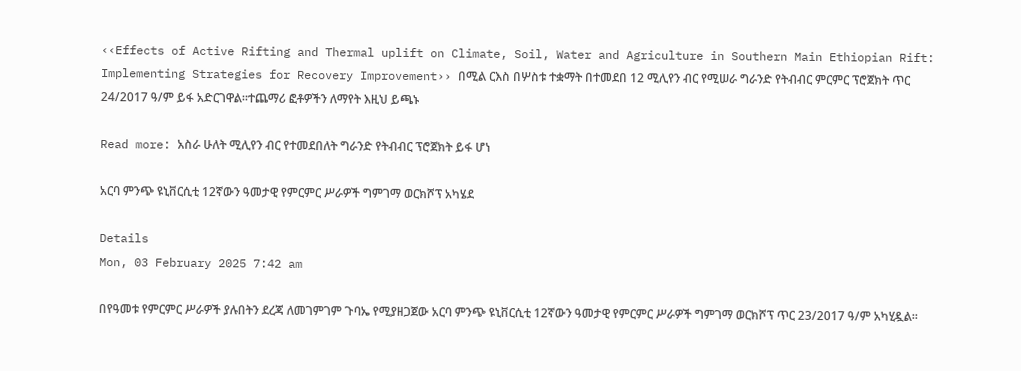‹‹Effects of Active Rifting and Thermal uplift on Climate, Soil, Water and Agriculture in Southern Main Ethiopian Rift: Implementing Strategies for Recovery Improvement›› በሚል ርእስ በሦስቱ ተቋማት በተመደበ 12 ሚሊየን ብር የሚሠራ ግራንድ የትብብር ምርምር ፕሮጀክት ጥር 24/2017 ዓ/ም ይፋ አድርገዋል፡፡ተጨማሪ ፎቶዎችን ለማየት እዚህ ይጫኑ

Read more: አስራ ሁለት ሚሊየን ብር የተመደበለት ግራንድ የትብብር ፕሮጀክት ይፋ ሆነ

አርባ ምንጭ ዩኒቨርሲቲ 12ኛውን ዓመታዊ የምርምር ሥራዎች ግምገማ ወርክሾፕ አካሄደ

Details
Mon, 03 February 2025 7:42 am

በየዓመቱ የምርምር ሥራዎች ያሉበትን ደረጃ ለመገምገም ጉባኤ የሚያዘጋጀው አርባ ምንጭ ዩኒቨርሲቲ 12ኛውን ዓመታዊ የምርምር ሥራዎች ግምገማ ወርክሾፕ ጥር 23/2017 ዓ/ም አካሂዷል፡፡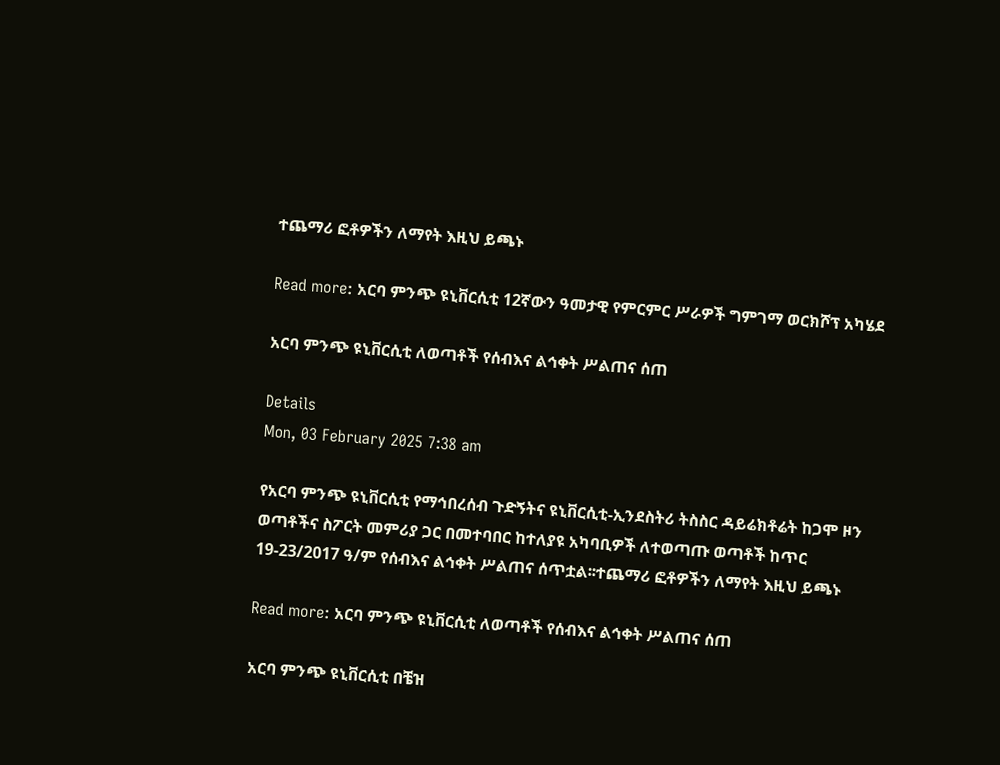ተጨማሪ ፎቶዎችን ለማየት እዚህ ይጫኑ

Read more: አርባ ምንጭ ዩኒቨርሲቲ 12ኛውን ዓመታዊ የምርምር ሥራዎች ግምገማ ወርክሾፕ አካሄደ

አርባ ምንጭ ዩኒቨርሲቲ ለወጣቶች የሰብእና ልኅቀት ሥልጠና ሰጠ

Details
Mon, 03 February 2025 7:38 am

የአርባ ምንጭ ዩኒቨርሲቲ የማኅበረሰብ ጉድኝትና ዩኒቨርሲቲ-ኢንደስትሪ ትስስር ዳይሬክቶሬት ከጋሞ ዞን ወጣቶችና ስፖርት መምሪያ ጋር በመተባበር ከተለያዩ አካባቢዎች ለተወጣጡ ወጣቶች ከጥር 19-23/2017 ዓ/ም የሰብእና ልኅቀት ሥልጠና ሰጥቷል፡፡ተጨማሪ ፎቶዎችን ለማየት እዚህ ይጫኑ

Read more: አርባ ምንጭ ዩኒቨርሲቲ ለወጣቶች የሰብእና ልኅቀት ሥልጠና ሰጠ

አርባ ምንጭ ዩኒቨርሲቲ በቼዝ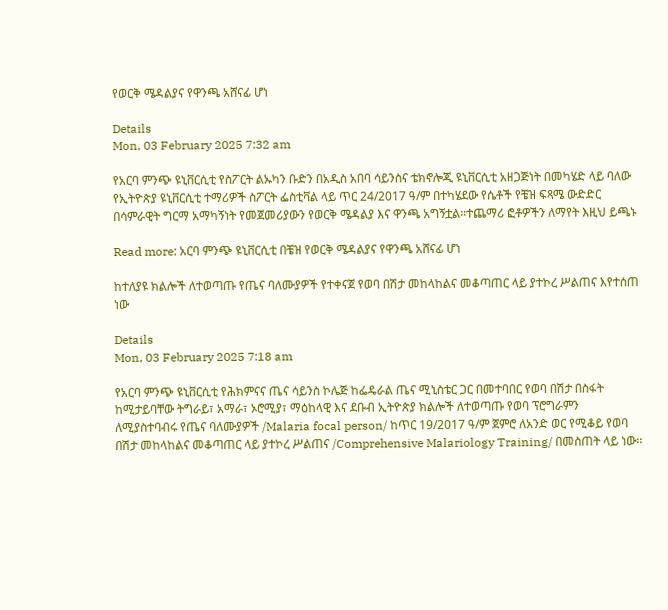የወርቅ ሜዳልያና የዋንጫ አሸናፊ ሆነ

Details
Mon, 03 February 2025 7:32 am

የአርባ ምንጭ ዩኒቨርሲቲ የስፖርት ልኡካን ቡድን በአዲስ አበባ ሳይንስና ቴክኖሎጂ ዩኒቨርሲቲ አዘጋጅነት በመካሄድ ላይ ባለው የኢትዮጵያ ዩኒቨርሲቲ ተማሪዎች ስፖርት ፌስቲቫል ላይ ጥር 24/2017 ዓ/ም በተካሄደው የሴቶች የቼዝ ፍጻሜ ውድድር በሳምራዊት ግርማ አማካኝነት የመጀመሪያውን የወርቅ ሜዳልያ እና ዋንጫ አግኝቷል።ተጨማሪ ፎቶዎችን ለማየት እዚህ ይጫኑ

Read more: አርባ ምንጭ ዩኒቨርሲቲ በቼዝ የወርቅ ሜዳልያና የዋንጫ አሸናፊ ሆነ

ከተለያዩ ክልሎች ለተወጣጡ የጤና ባለሙያዎች የተቀናጀ የወባ በሽታ መከላከልና መቆጣጠር ላይ ያተኮረ ሥልጠና እየተሰጠ ነው

Details
Mon, 03 February 2025 7:18 am

የአርባ ምንጭ ዩኒቨርሲቲ የሕክምናና ጤና ሳይንስ ኮሌጅ ከፌዴራል ጤና ሚኒስቴር ጋር በመተባበር የወባ በሽታ በስፋት ከሚታይባቸው ትግራይ፣ አማራ፣ ኦሮሚያ፣ ማዕከላዊ እና ደቡብ ኢትዮጵያ ክልሎች ለተወጣጡ የወባ ፕሮግራምን ለሚያስተባብሩ የጤና ባለሙያዎች /Malaria focal person/ ከጥር 19/2017 ዓ/ም ጀምሮ ለአንድ ወር የሚቆይ የወባ በሽታ መከላከልና መቆጣጠር ላይ ያተኮረ ሥልጠና /Comprehensive Malariology Training/ በመስጠት ላይ ነው፡፡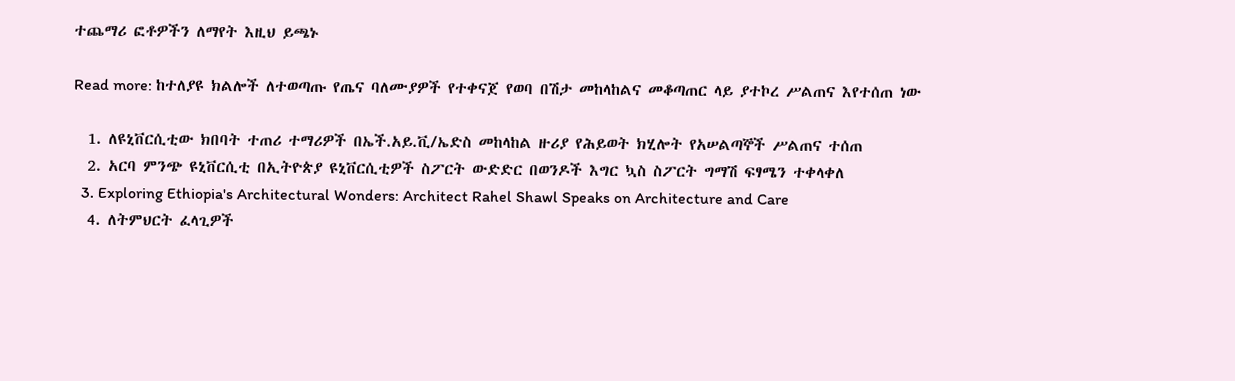ተጨማሪ ፎቶዎችን ለማየት እዚህ ይጫኑ

Read more: ከተለያዩ ክልሎች ለተወጣጡ የጤና ባለሙያዎች የተቀናጀ የወባ በሽታ መከላከልና መቆጣጠር ላይ ያተኮረ ሥልጠና እየተሰጠ ነው

  1. ለዩኒቨርሲቲው ክበባት ተጠሪ ተማሪዎች በኤች.አይ.ቪ/ኤድስ መከላከል ዙሪያ የሕይወት ክሂሎት የአሠልጣኞች ሥልጠና ተሰጠ
  2. አርባ ምንጭ ዩኒቨርሲቲ በኢትዮጵያ ዩኒቨርሲቲዎች ስፖርት ውድድር በወንዶች እግር ኳስ ስፖርት ግማሽ ፍፃሜን ተቀላቀለ
  3. Exploring Ethiopia's Architectural Wonders: Architect Rahel Shawl Speaks on Architecture and Care
  4. ለትምህርት ፈላጊዎች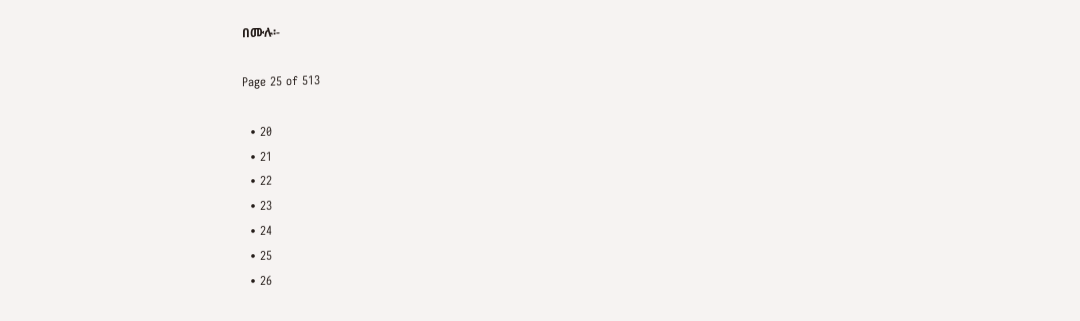በሙሉ፡-

Page 25 of 513

  • 20
  • 21
  • 22
  • 23
  • 24
  • 25
  • 26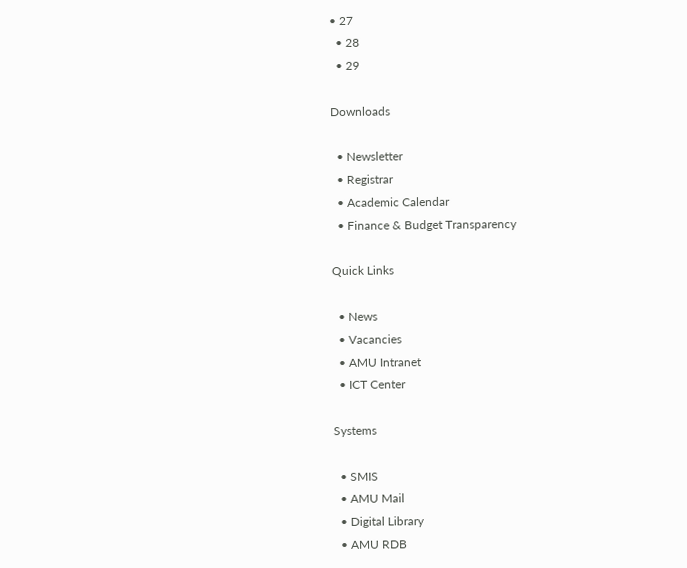• 27
  • 28
  • 29

Downloads

  • Newsletter
  • Registrar
  • Academic Calendar
  • Finance & Budget Transparency

Quick Links

  • News
  • Vacancies
  • AMU Intranet
  • ICT Center

Systems

  • SMIS
  • AMU Mail
  • Digital Library
  • AMU RDB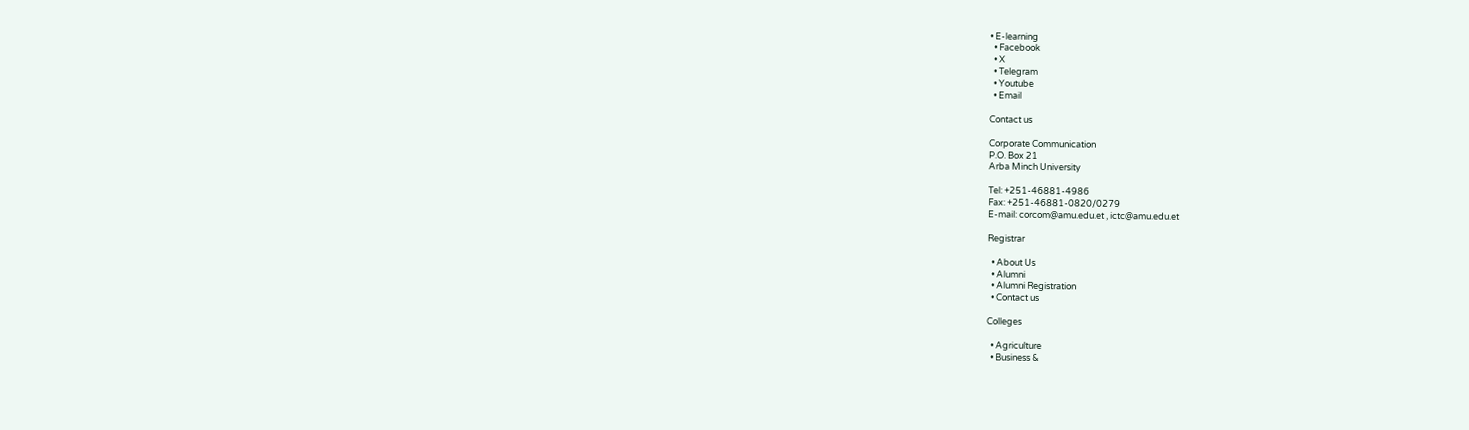• E-learning
  • Facebook
  • X
  • Telegram
  • Youtube
  • Email

Contact us

Corporate Communication
P.O. Box 21
Arba Minch University

Tel: +251-46881-4986
Fax: +251-46881-0820/0279
E-mail: corcom@amu.edu.et , ictc@amu.edu.et

Registrar

  • About Us
  • Alumni
  • Alumni Registration
  • Contact us

Colleges

  • Agriculture
  • Business &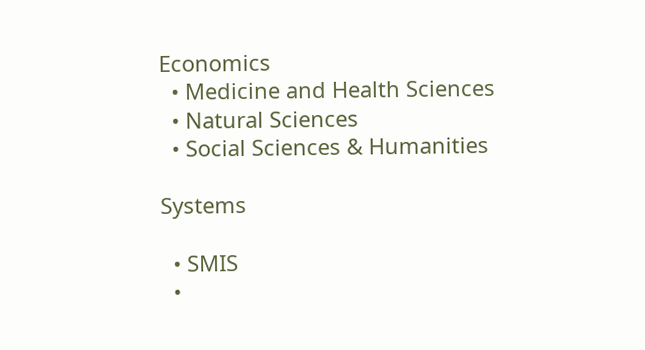Economics
  • Medicine and Health Sciences
  • Natural Sciences
  • Social Sciences & Humanities

Systems

  • SMIS
  •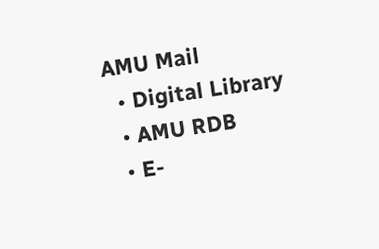AMU Mail
  • Digital Library
  • AMU RDB
  • E-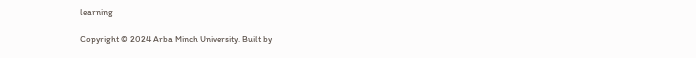learning

Copyright © 2024 Arba Minch University. Built by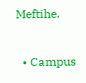Meftihe.

  • Campus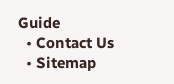Guide
  • Contact Us
  • Sitemap